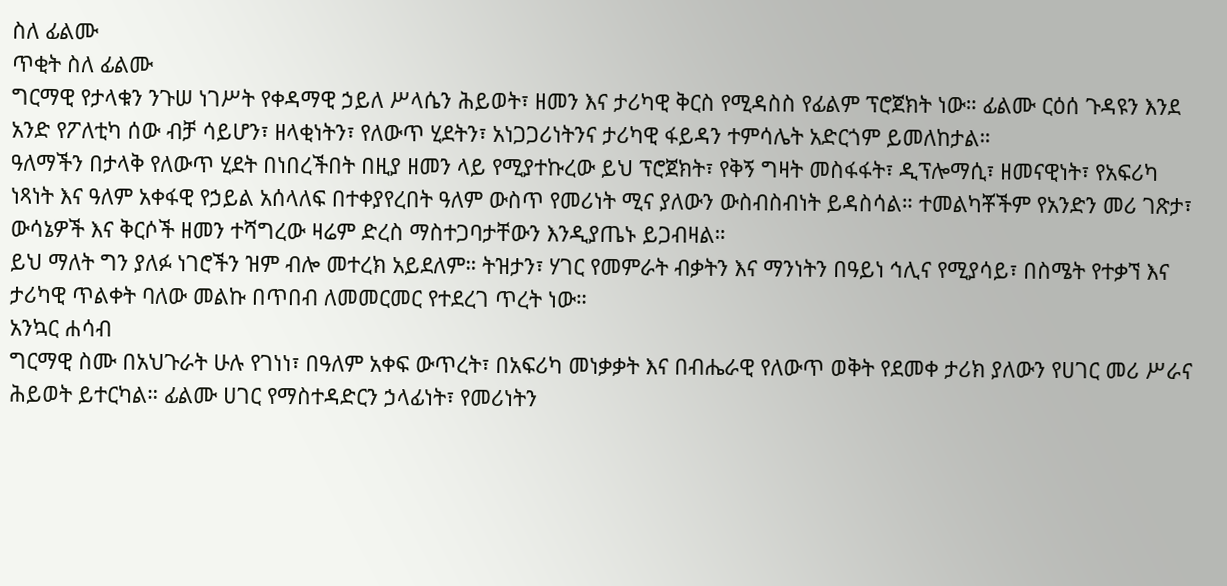ስለ ፊልሙ
ጥቂት ስለ ፊልሙ
ግርማዊ የታላቁን ንጉሠ ነገሥት የቀዳማዊ ኃይለ ሥላሴን ሕይወት፣ ዘመን እና ታሪካዊ ቅርስ የሚዳስስ የፊልም ፕሮጀክት ነው። ፊልሙ ርዕሰ ጉዳዩን እንደ አንድ የፖለቲካ ሰው ብቻ ሳይሆን፣ ዘላቂነትን፣ የለውጥ ሂደትን፣ አነጋጋሪነትንና ታሪካዊ ፋይዳን ተምሳሌት አድርጎም ይመለከታል።
ዓለማችን በታላቅ የለውጥ ሂደት በነበረችበት በዚያ ዘመን ላይ የሚያተኩረው ይህ ፕሮጀክት፣ የቅኝ ግዛት መስፋፋት፣ ዲፕሎማሲ፣ ዘመናዊነት፣ የአፍሪካ ነጻነት እና ዓለም አቀፋዊ የኃይል አሰላለፍ በተቀያየረበት ዓለም ውስጥ የመሪነት ሚና ያለውን ውስብስብነት ይዳስሳል። ተመልካቾችም የአንድን መሪ ገጽታ፣ ውሳኔዎች እና ቅርሶች ዘመን ተሻግረው ዛሬም ድረስ ማስተጋባታቸውን እንዲያጤኑ ይጋብዛል።
ይህ ማለት ግን ያለፉ ነገሮችን ዝም ብሎ መተረክ አይደለም። ትዝታን፣ ሃገር የመምራት ብቃትን እና ማንነትን በዓይነ ኅሊና የሚያሳይ፣ በስሜት የተቃኘ እና ታሪካዊ ጥልቀት ባለው መልኩ በጥበብ ለመመርመር የተደረገ ጥረት ነው።
አንኳር ሐሳብ
ግርማዊ ስሙ በአህጉራት ሁሉ የገነነ፣ በዓለም አቀፍ ውጥረት፣ በአፍሪካ መነቃቃት እና በብሔራዊ የለውጥ ወቅት የደመቀ ታሪክ ያለውን የሀገር መሪ ሥራና ሕይወት ይተርካል። ፊልሙ ሀገር የማስተዳድርን ኃላፊነት፣ የመሪነትን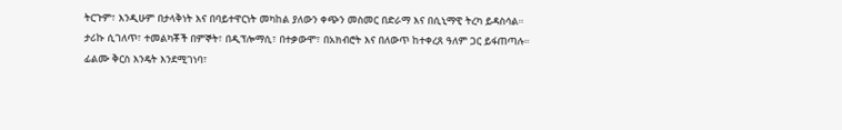ትርጉም፣ እንዲሁም በታላቅነት እና በባይተዋርነት መካከል ያለውን ቀጭን መስመር በድራማ እና በሲኒማዊ ትረካ ይዳስሳል።
ታሪኩ ሲገለጥ፣ ተመልካቾች በምኞት፣ በዲፕሎማሲ፣ በተቃውሞ፣ በአክብሮት እና በለውጥ ከተቀረጸ ዓለም ጋር ይፋጠጣሉ። ፊልሙ ቅርስ እንዴት እንደሚገነባ፣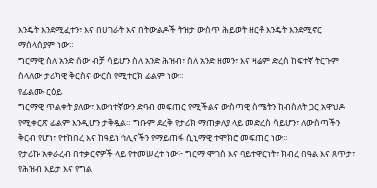እንዴት እንደሚፈተን፣ እና በሀገራት እና በትውልዶች ትዝታ ውስጥ ሕይወት ዘርቶ እንዴት እንደሚኖር ማሰላሰያም ነው።
ግርማዊ ስለ አንድ ሰው ብቻ ሳይሆን ስለ አንድ ሕዝብ፣ ስለ አንድ ዘመን፣ እና ዛሬም ድረስ ከፍተኛ ትርጉም ስላለው ታሪካዊ ቅርስና ውርስ የሚተርክ ፊልም ነው።
የፊልሙ ርዕይ
ግርማዊ ጥልቀት ያለው፣ እውነተኛውን ድባብ መፍጠር የሚችልና ውስጣዊ ስሜትን ከብስለት ጋር አዋህዶ የሚቀርጽ ፊልም እንዲሆን ታቅዷል። ግቡም ደረቅ የታሪክ ማጠቃለያ ላይ መድረስ ሳይሆን፣ ለውስጣችን ቅርብ የሆነ፣ የተከበረ እና ከዓይነ ኅሊናችን የማይጠፋ ሲኒማዊ ተሞክሮ መፍጠር ነው።
የታሪኩ አቀራረብ በተቃርኖዎች ላይ የተመሠረተ ነው፦ ግርማ ሞገስ እና ባይተዋርነት፣ ክብረ በዓል እና ጸጥታ፣ የሕዝብ እይታ እና የግል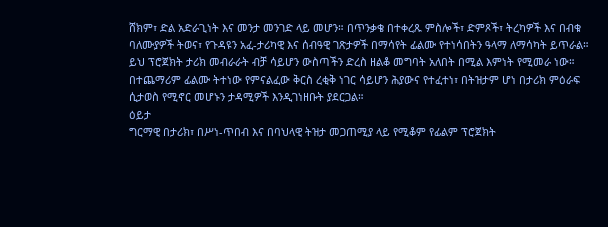ሸክም፣ ድል አድራጊነት እና መንታ መንገድ ላይ መሆን። በጥንቃቄ በተቀረጹ ምስሎች፣ ድምጾች፣ ትረካዎች እና በብቁ ባለሙያዎች ትወና፣ የጉዳዩን አፈ-ታሪካዊ እና ሰብዓዊ ገጽታዎች በማሳየት ፊልሙ የተነሳበትን ዓላማ ለማሳካት ይጥራል።
ይህ ፕሮጀክት ታሪክ መብራራት ብቻ ሳይሆን ውስጣችን ድረስ ዘልቆ መግባት አለበት በሚል እምነት የሚመራ ነው። በተጨማሪም ፊልሙ ትተነው የምናልፈው ቅርስ ረቂቅ ነገር ሳይሆን ሕያውና የተፈተነ፣ በትዝታም ሆነ በታሪክ ምዕራፍ ሲታወስ የሚኖር መሆኑን ታዳሚዎች እንዲገነዘቡት ያደርጋል።
ዕይታ
ግርማዊ በታሪክ፣ በሥነ-ጥበብ እና በባህላዊ ትዝታ መጋጠሚያ ላይ የሚቆም የፊልም ፕሮጀክት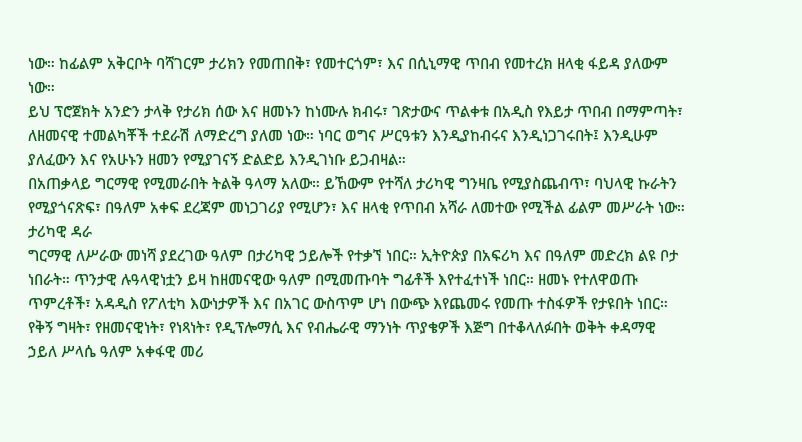ነው። ከፊልም አቅርቦት ባሻገርም ታሪክን የመጠበቅ፣ የመተርጎም፣ እና በሲኒማዊ ጥበብ የመተረክ ዘላቂ ፋይዳ ያለውም ነው።
ይህ ፕሮጀክት አንድን ታላቅ የታሪክ ሰው እና ዘመኑን ከነሙሉ ክብሩ፣ ገጽታውና ጥልቀቱ በአዲስ የእይታ ጥበብ በማምጣት፣ ለዘመናዊ ተመልካቾች ተደራሽ ለማድረግ ያለመ ነው። ነባር ወግና ሥርዓቱን እንዲያከብሩና እንዲነጋገሩበት፤ እንዲሁም ያለፈውን እና የአሁኑን ዘመን የሚያገናኝ ድልድይ እንዲገነቡ ይጋብዛል።
በአጠቃላይ ግርማዊ የሚመራበት ትልቅ ዓላማ አለው። ይኸውም የተሻለ ታሪካዊ ግንዛቤ የሚያስጨብጥ፣ ባህላዊ ኩራትን የሚያጎናጽፍ፣ በዓለም አቀፍ ደረጃም መነጋገሪያ የሚሆን፣ እና ዘላቂ የጥበብ አሻራ ለመተው የሚችል ፊልም መሥራት ነው።
ታሪካዊ ዳራ
ግርማዊ ለሥራው መነሻ ያደረገው ዓለም በታሪካዊ ኃይሎች የተቃኘ ነበር። ኢትዮጵያ በአፍሪካ እና በዓለም መድረክ ልዩ ቦታ ነበራት። ጥንታዊ ሉዓላዊነቷን ይዛ ከዘመናዊው ዓለም በሚመጡባት ግፊቶች እየተፈተነች ነበር። ዘመኑ የተለዋወጡ ጥምረቶች፣ አዳዲስ የፖለቲካ እውነታዎች እና በአገር ውስጥም ሆነ በውጭ እየጨመሩ የመጡ ተስፋዎች የታዩበት ነበር።
የቅኝ ግዛት፣ የዘመናዊነት፣ የነጻነት፣ የዲፕሎማሲ እና የብሔራዊ ማንነት ጥያቄዎች እጅግ በተቆላለፉበት ወቅት ቀዳማዊ ኃይለ ሥላሴ ዓለም አቀፋዊ መሪ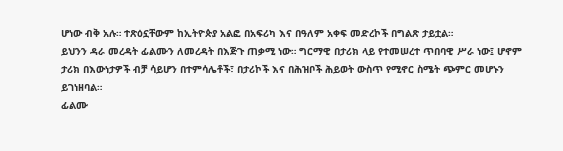ሆነው ብቅ አሉ። ተጽዕኗቸውም ከኢትዮጵያ አልፎ በአፍሪካ እና በዓለም አቀፍ መድረኮች በግልጽ ታይቷል።
ይህንን ዳራ መረዳት ፊልሙን ለመረዳት በእጅጉ ጠቃሚ ነው። ግርማዊ በታሪክ ላይ የተመሠረተ ጥበባዊ ሥራ ነው፤ ሆኖም ታሪክ በእውነታዎች ብቻ ሳይሆን በተምሳሌቶች፣ በታሪኮች እና በሕዝቦች ሕይወት ውስጥ የሚኖር ስሜት ጭምር መሆኑን ይገነዘባል።
ፊልሙ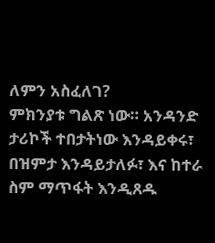ለምን አስፈለገ?
ምክንያቱ ግልጽ ነው። አንዳንድ ታሪኮች ተበታትነው እንዳይቀሩ፣ በዝምታ እንዳይታለፉ፣ እና ከተራ ስም ማጥፋት እንዲጸዱ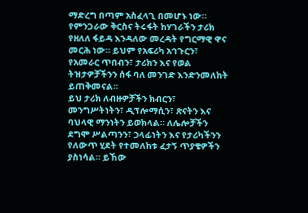ማድረግ በጣም አስፈላጊ በመሆኑ ነው። የምንጋራው ቅርስና ትሩፋት ከሃገራችን ታሪክ የዘለለ ፋይዳ እንዳለው መረዳት የግርማዊ ዋና መርሕ ነው። ይህም የአፍሪካ አኅጉርን፣ የአመራር ጥበብን፣ ታሪክን እና የወል ትዝታዎቻችንን ሰፋ ባለ መንገድ እንድንመለከት ይጠቅመናል።
ይህ ታሪክ ለብዙዎቻችን ክብርን፣ መንግሥትነትን፣ ዲፕሎማሲን፣ ጽናትን እና ባህላዊ ማንነትን ይወክላል። ለሌሎቻችን ደግሞ ሥልጣንን፣ ኃላፊነትን እና የታሪካችንን የለውጥ ሂደት የተመለከቱ ፈታኝ ጥያቄዎችን ያስነሳል። ይኸው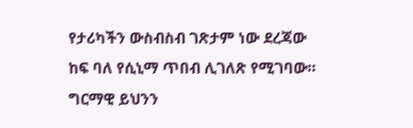የታሪካችን ውስብስብ ገጽታም ነው ደረጃው ከፍ ባለ የሲኒማ ጥበብ ሊገለጽ የሚገባው።
ግርማዊ ይህንን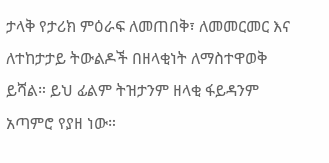ታላቅ የታሪክ ምዕራፍ ለመጠበቅ፣ ለመመርመር እና ለተከታታይ ትውልዶች በዘላቂነት ለማስተዋወቅ ይሻል። ይህ ፊልም ትዝታንም ዘላቂ ፋይዳንም አጣምሮ የያዘ ነው።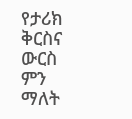የታሪክ ቅርስና ውርስ ምን ማለት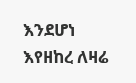እንደሆነ እየዘከረ ለዛሬ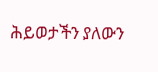ሕይወታችን ያለውን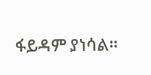ፋይዳም ያነሳል።